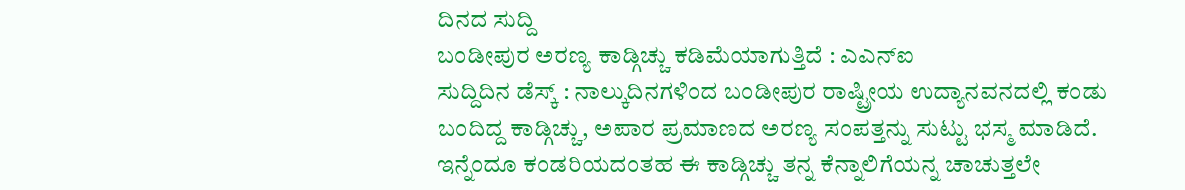ದಿನದ ಸುದ್ದಿ
ಬಂಡೀಪುರ ಅರಣ್ಯ ಕಾಡ್ಗಿಚ್ಚು ಕಡಿಮೆಯಾಗುತ್ತಿದೆ : ಎಎನ್ಐ
ಸುದ್ದಿದಿನ ಡೆಸ್ಕ್ : ನಾಲ್ಕುದಿನಗಳಿಂದ ಬಂಡೀಪುರ ರಾಷ್ಟ್ರೀಯ ಉದ್ಯಾನವನದಲ್ಲಿ ಕಂಡು ಬಂದಿದ್ದ ಕಾಡ್ಗಿಚ್ಚು, ಅಪಾರ ಪ್ರಮಾಣದ ಅರಣ್ಯ ಸಂಪತ್ತನ್ನು ಸುಟ್ಟು ಭಸ್ಮ ಮಾಡಿದೆ.
ಇನ್ನೆಂದೂ ಕಂಡರಿಯದಂತಹ ಈ ಕಾಡ್ಗಿಚ್ಚು ತನ್ನ ಕೆನ್ನಾಲಿಗೆಯನ್ನ ಚಾಚುತ್ತಲೇ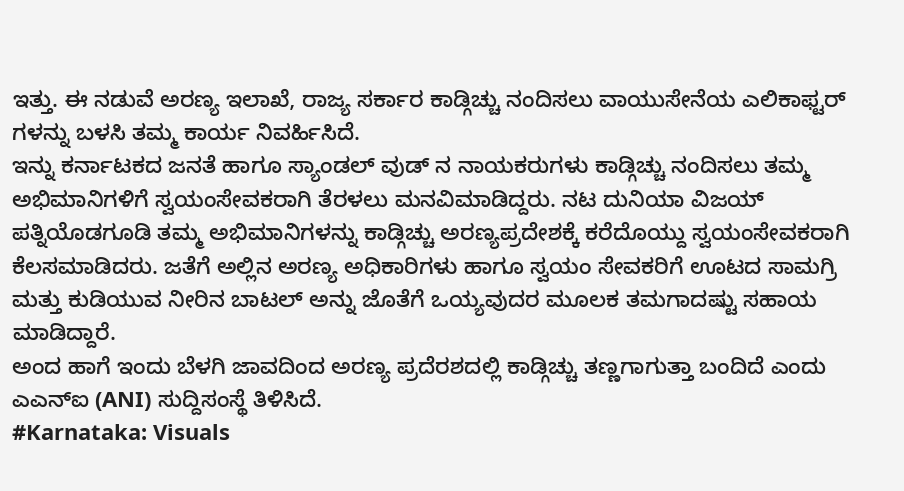ಇತ್ತು. ಈ ನಡುವೆ ಅರಣ್ಯ ಇಲಾಖೆ, ರಾಜ್ಯ ಸರ್ಕಾರ ಕಾಡ್ಗಿಚ್ಚು ನಂದಿಸಲು ವಾಯುಸೇನೆಯ ಎಲಿಕಾಫ್ಟರ್ ಗಳನ್ನು ಬಳಸಿ ತಮ್ಮ ಕಾರ್ಯ ನಿವರ್ಹಿಸಿದೆ.
ಇನ್ನು ಕರ್ನಾಟಕದ ಜನತೆ ಹಾಗೂ ಸ್ಯಾಂಡಲ್ ವುಡ್ ನ ನಾಯಕರುಗಳು ಕಾಡ್ಗಿಚ್ಚು ನಂದಿಸಲು ತಮ್ಮ ಅಭಿಮಾನಿಗಳಿಗೆ ಸ್ವಯಂಸೇವಕರಾಗಿ ತೆರಳಲು ಮನವಿಮಾಡಿದ್ದರು. ನಟ ದುನಿಯಾ ವಿಜಯ್ ಪತ್ನಿಯೊಡಗೂಡಿ ತಮ್ಮ ಅಭಿಮಾನಿಗಳನ್ನು ಕಾಡ್ಗಿಚ್ಚು ಅರಣ್ಯಪ್ರದೇಶಕ್ಕೆ ಕರೆದೊಯ್ದು ಸ್ವಯಂಸೇವಕರಾಗಿ ಕೆಲಸಮಾಡಿದರು. ಜತೆಗೆ ಅಲ್ಲಿನ ಅರಣ್ಯ ಅಧಿಕಾರಿಗಳು ಹಾಗೂ ಸ್ವಯಂ ಸೇವಕರಿಗೆ ಊಟದ ಸಾಮಗ್ರಿ ಮತ್ತು ಕುಡಿಯುವ ನೀರಿನ ಬಾಟಲ್ ಅನ್ನು ಜೊತೆಗೆ ಒಯ್ಯವುದರ ಮೂಲಕ ತಮಗಾದಷ್ಟು ಸಹಾಯ ಮಾಡಿದ್ದಾರೆ.
ಅಂದ ಹಾಗೆ ಇಂದು ಬೆಳಗಿ ಜಾವದಿಂದ ಅರಣ್ಯ ಪ್ರದೆರಶದಲ್ಲಿ ಕಾಡ್ಗಿಚ್ಚು ತಣ್ಣಗಾಗುತ್ತಾ ಬಂದಿದೆ ಎಂದು ಎಎನ್ಐ (ANI) ಸುದ್ದಿಸಂಸ್ಥೆ ತಿಳಿಸಿದೆ.
#Karnataka: Visuals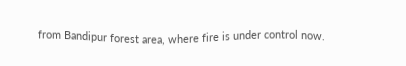from Bandipur forest area, where fire is under control now.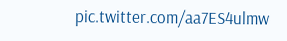pic.twitter.com/aa7ES4ulmw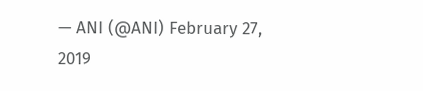— ANI (@ANI) February 27, 2019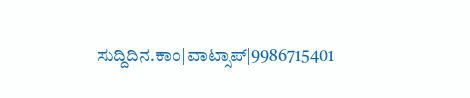ಸುದ್ದಿದಿನ.ಕಾಂ|ವಾಟ್ಸಾಪ್|9986715401